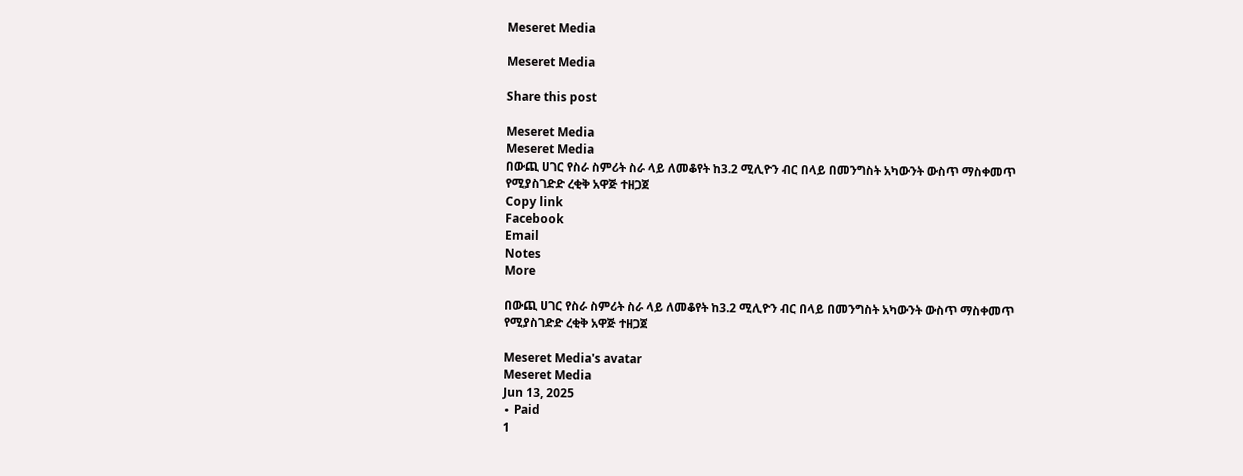Meseret Media

Meseret Media

Share this post

Meseret Media
Meseret Media
በውጪ ሀገር የስራ ስምሪት ስራ ላይ ለመቆየት ከ3.2 ሚሊዮን ብር በላይ በመንግስት አካውንት ውስጥ ማስቀመጥ የሚያስገድድ ረቂቅ አዋጅ ተዘጋጀ
Copy link
Facebook
Email
Notes
More

በውጪ ሀገር የስራ ስምሪት ስራ ላይ ለመቆየት ከ3.2 ሚሊዮን ብር በላይ በመንግስት አካውንት ውስጥ ማስቀመጥ የሚያስገድድ ረቂቅ አዋጅ ተዘጋጀ

Meseret Media's avatar
Meseret Media
Jun 13, 2025
∙ Paid
1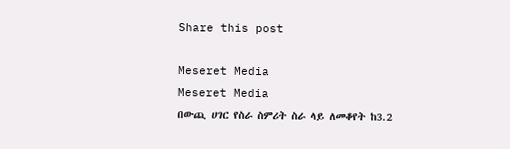Share this post

Meseret Media
Meseret Media
በውጪ ሀገር የስራ ስምሪት ስራ ላይ ለመቆየት ከ3.2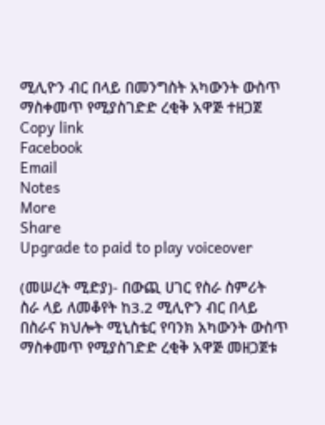ሚሊዮን ብር በላይ በመንግስት አካውንት ውስጥ ማስቀመጥ የሚያስገድድ ረቂቅ አዋጅ ተዘጋጀ
Copy link
Facebook
Email
Notes
More
Share
Upgrade to paid to play voiceover

(መሠረት ሚድያ)- በውጪ ሀገር የስራ ስምሪት ስራ ላይ ለመቆየት ከ3.2 ሚሊዮን ብር በላይ በስራና ክህሎት ሚኒስቴር የባንክ አካውንት ውስጥ ማስቀመጥ የሚያስገድድ ረቂቅ አዋጅ መዘጋጀቱ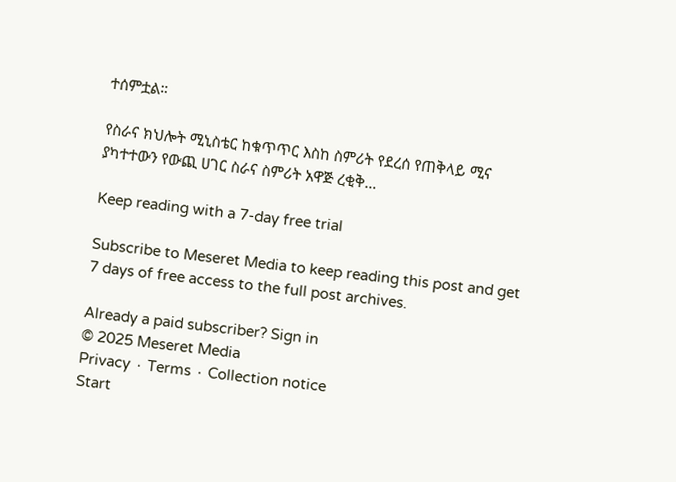ተሰምቷል።

የስራና ክህሎት ሚኒስቴር ከቁጥጥር እስከ ስምሪት የደረሰ የጠቅላይ ሚና ያካተተውን የውጪ ሀገር ስራና ስምሪት አዋጅ ረቂቅ…

Keep reading with a 7-day free trial

Subscribe to Meseret Media to keep reading this post and get 7 days of free access to the full post archives.

Already a paid subscriber? Sign in
© 2025 Meseret Media
Privacy ∙ Terms ∙ Collection notice
Start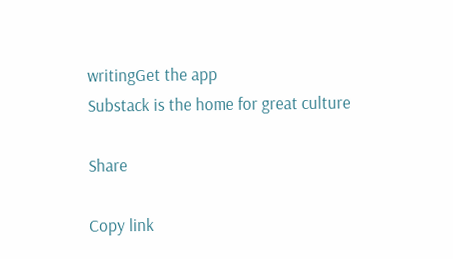writingGet the app
Substack is the home for great culture

Share

Copy link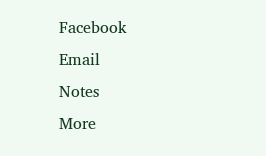Facebook
Email
Notes
More